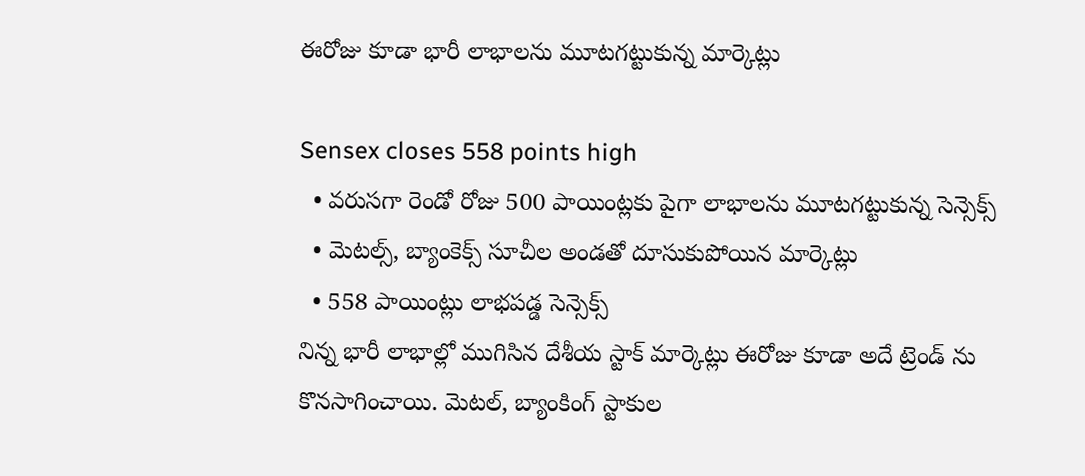ఈరోజు కూడా భారీ లాభాలను మూటగట్టుకున్న మార్కెట్లు

Sensex closes 558 points high
  • వరుసగా రెండో రోజు 500 పాయింట్లకు పైగా లాభాలను మూటగట్టుకున్న సెన్సెక్స్
  • మెటల్స్, బ్యాంకెక్స్ సూచీల అండతో దూసుకుపోయిన మార్కెట్లు
  • 558 పాయింట్లు లాభపడ్డ సెన్సెక్స్
నిన్న భారీ లాభాల్లో ముగిసిన దేశీయ స్టాక్ మార్కెట్లు ఈరోజు కూడా అదే ట్రెండ్ ను కొనసాగించాయి. మెటల్, బ్యాంకింగ్ స్టాకుల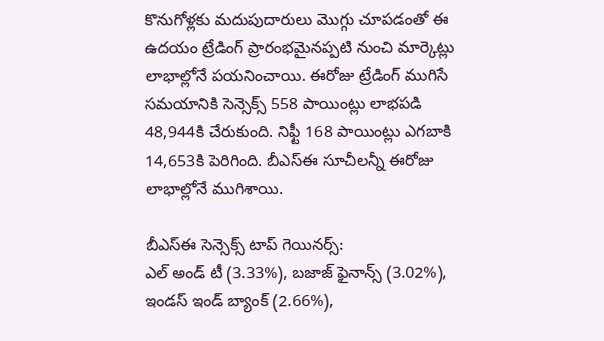కొనుగోళ్లకు మదుపుదారులు మొగ్గు చూపడంతో ఈ ఉదయం ట్రేడింగ్ ప్రారంభమైనప్పటి నుంచి మార్కెట్లు లాభాల్లోనే పయనించాయి. ఈరోజు ట్రేడింగ్ ముగిసే సమయానికి సెన్సెక్స్ 558 పాయింట్లు లాభపడి 48,944కి చేరుకుంది. నిఫ్టీ 168 పాయింట్లు ఎగబాకి 14,653కి పెరిగింది. బీఎస్ఈ సూచీలన్నీ ఈరోజు లాభాల్లోనే ముగిశాయి.

బీఎస్ఈ సెన్సెక్స్ టాప్ గెయినర్స్:
ఎల్ అండ్ టీ (3.33%), బజాజ్ ఫైనాన్స్ (3.02%), ఇండస్ ఇండ్ బ్యాంక్ (2.66%),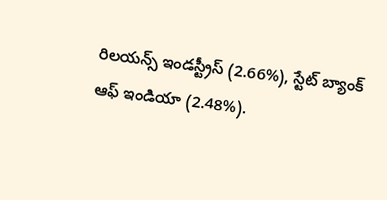రిలయన్స్ ఇండస్ట్రీస్ (2.66%), స్టేట్ బ్యాంక్ ఆఫ్ ఇండియా (2.48%).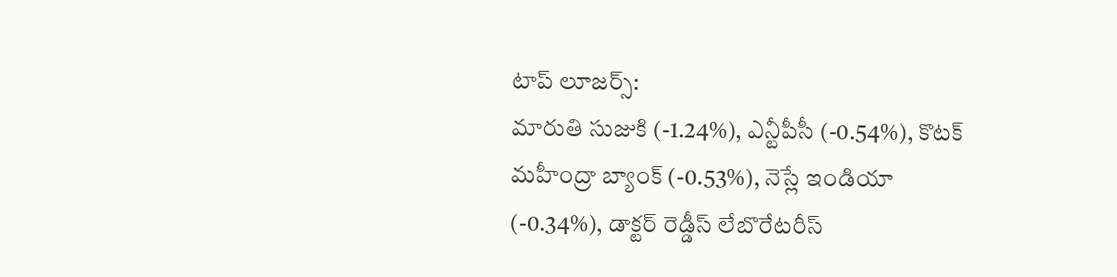టాప్ లూజర్స్:
మారుతి సుజుకి (-1.24%), ఎన్టీపీసీ (-0.54%), కొటక్ మహీంద్రా బ్యాంక్ (-0.53%), నెస్లే ఇండియా (-0.34%), డాక్టర్ రెడ్డీస్ లేబొరేటరీస్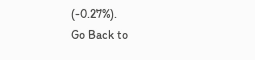(-0.27%).
Go Back to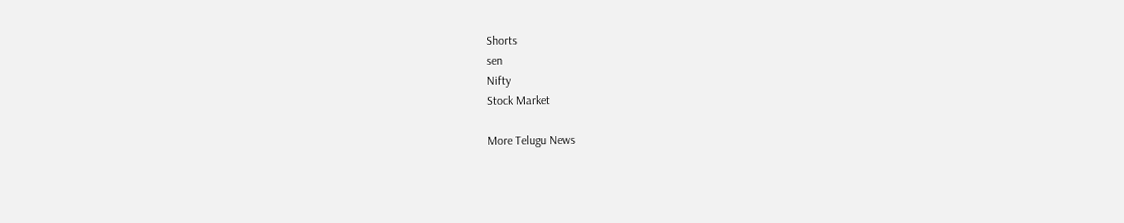Shorts
sen
Nifty
Stock Market

More Telugu News